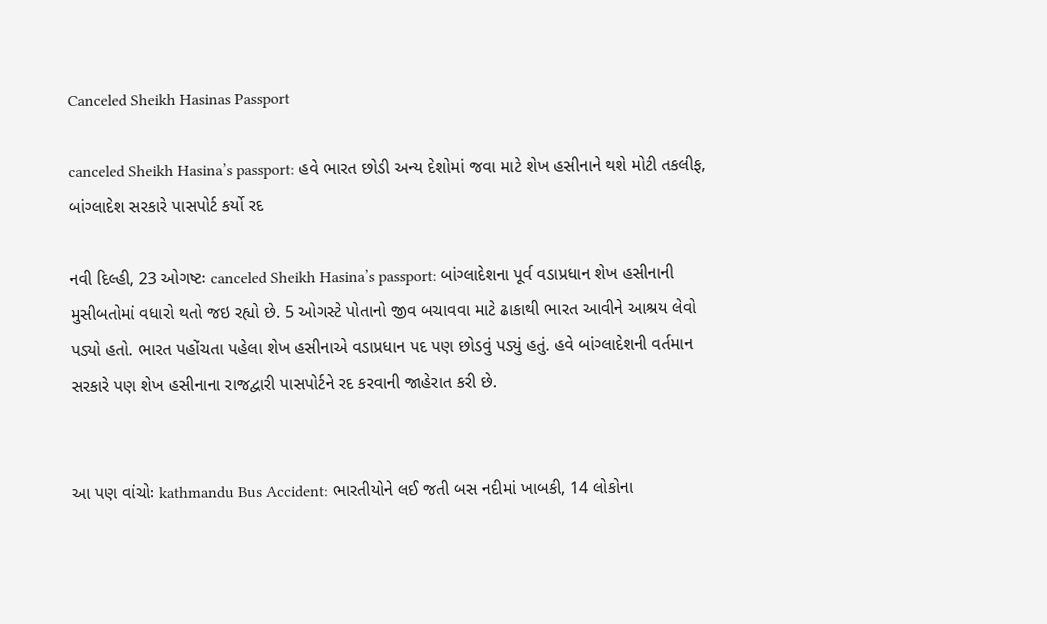Canceled Sheikh Hasinas Passport

canceled Sheikh Hasina’s passport: હવે ભારત છોડી અન્ય દેશોમાં જવા માટે શેખ હસીનાને થશે મોટી તકલીફ, બાંગ્લાદેશ સરકારે પાસપોર્ટ કર્યો રદ

નવી દિલ્હી, 23 ઓગષ્ટઃ canceled Sheikh Hasina’s passport: બાંગ્લાદેશના પૂર્વ વડાપ્રધાન શેખ હસીનાની મુસીબતોમાં વધારો થતો જઇ રહ્યો છે. 5 ઓગસ્ટે પોતાનો જીવ બચાવવા માટે ઢાકાથી ભારત આવીને આશ્રય લેવો પડ્યો હતો. ભારત પહોંચતા પહેલા શેખ હસીનાએ વડાપ્રધાન પદ પણ છોડવું પડ્યું હતું. હવે બાંગ્લાદેશની વર્તમાન સરકારે પણ શેખ હસીનાના રાજદ્વારી પાસપોર્ટને રદ કરવાની જાહેરાત કરી છે.


આ પણ વાંચોઃ kathmandu Bus Accident: ભારતીયોને લઈ જતી બસ નદીમાં ખાબકી, 14 લોકોના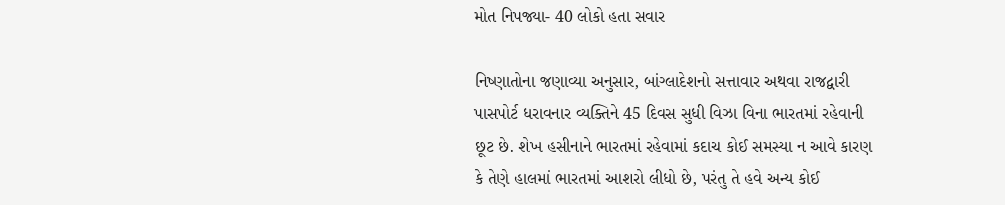મોત નિપજ્યા- 40 લોકો હતા સવાર

નિષ્ણાતોના જણાવ્યા અનુસાર, બાંગ્લાદેશનો સત્તાવાર અથવા રાજદ્વારી પાસપોર્ટ ધરાવનાર વ્યક્તિને 45 દિવસ સુધી વિઝા વિના ભારતમાં રહેવાની છૂટ છે. શેખ હસીનાને ભારતમાં રહેવામાં કદાચ કોઈ સમસ્યા ન આવે કારણ કે તેણે હાલમાં ભારતમાં આશરો લીધો છે, પરંતુ તે હવે અન્ય કોઈ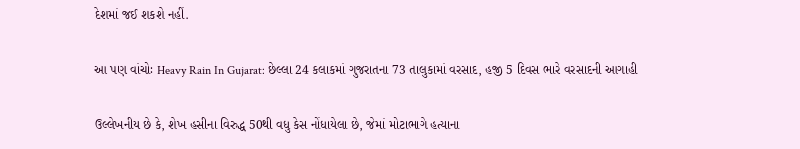દેશમાં જઈ શકશે નહીં.

આ પણ વાંચોઃ Heavy Rain In Gujarat: છેલ્લા 24 કલાકમાં ગુજરાતના 73 તાલુકામાં વરસાદ, હજી 5 દિવસ ભારે વરસાદની આગાહી

ઉલ્લેખનીય છે કે, શેખ હસીના વિરુદ્ધ 50થી વધુ કેસ નોંધાયેલા છે, જેમાં મોટાભાગે હત્યાના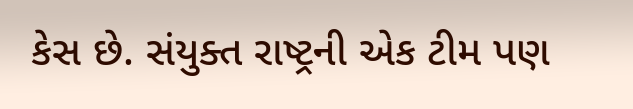કેસ છે. સંયુક્ત રાષ્ટ્રની એક ટીમ પણ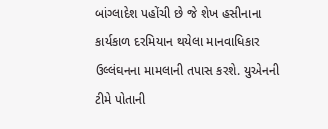બાંગ્લાદેશ પહોંચી છે જે શેખ હસીનાના કાર્યકાળ દરમિયાન થયેલા માનવાધિકાર ઉલ્લંઘનના મામલાની તપાસ કરશે. યુએનની ટીમે પોતાની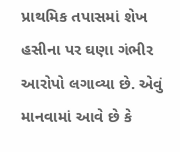પ્રાથમિક તપાસમાં શેખ હસીના પર ઘણા ગંભીર આરોપો લગાવ્યા છે. એવું માનવામાં આવે છે કે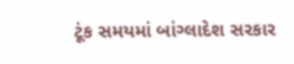ટૂંક સમયમાં બાંગ્લાદેશ સરકાર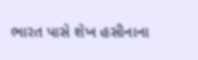ભારત પાસે શેખ હસીનાના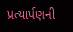પ્રત્યાર્પણની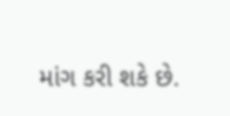માંગ કરી શકે છે.